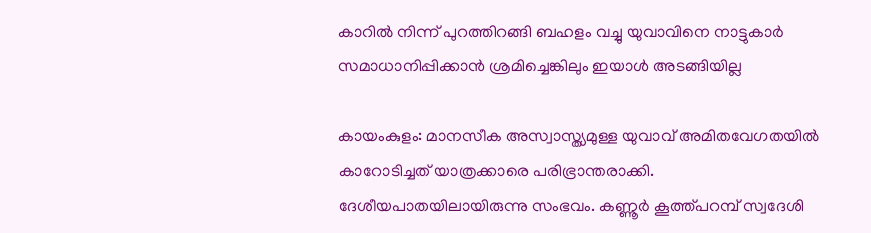കാറിൽ നിന്ന് പുറത്തിറങ്ങി ബഹളം വച്ചു യുവാവിനെ നാട്ടുകാര്‍ സമാധാനിപ്പിക്കാന്‍ ശ്രമിച്ചെങ്കിലും ഇയാൾ അടങ്ങിയില്ല

കായംകുളം: മാനസീക അസ്വാസ്ത്യമുള്ള യുവാവ് അമിതവേഗതയില്‍ കാറോടിച്ചത് യാത്രക്കാരെ പരിഭ്രാന്തരാക്കി. ദേശീയപാതയിലായിരുന്നു സംഭവം. കണ്ണൂര്‍ കൂത്ത്പറമ്പ് സ്വദേശി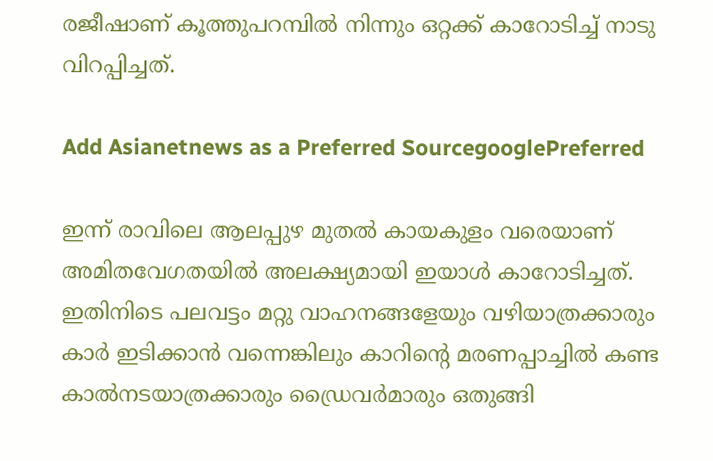രജീഷാണ് കൂത്തുപറമ്പില്‍ നിന്നും ഒറ്റക്ക് കാറോടിച്ച് നാടു വിറപ്പിച്ചത്.

Add Asianetnews as a Preferred SourcegooglePreferred

ഇന്ന് രാവിലെ ആലപ്പുഴ മുതല്‍ കായകുളം വരെയാണ് അമിതവേഗതയിൽ അലക്ഷ്യമായി ഇയാൾ കാറോടിച്ചത്. ഇതിനിടെ പലവട്ടം മറ്റു വാഹനങ്ങളേയും വഴിയാത്രക്കാരും കാർ ഇടിക്കാൻ വന്നെങ്കിലും കാറിന്റെ മരണപ്പാച്ചിൽ കണ്ട കാൽനടയാത്രക്കാരും ഡ്രൈവർമാരും ഒതുങ്ങി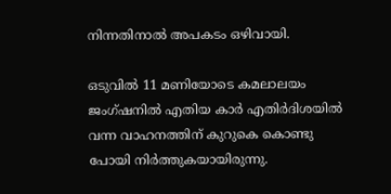നിന്നതിനാൽ അപകടം ഒഴിവായി.

ഒടുവിൽ 11 മണിയോടെ കമലാലയം ജംഗ്ഷനിൽ എതിയ കാർ എതിർദിശയിൽ വന്ന വാഹനത്തിന് കുറുകെ കൊണ്ടു പോയി നിർത്തുകയായിരുന്നു.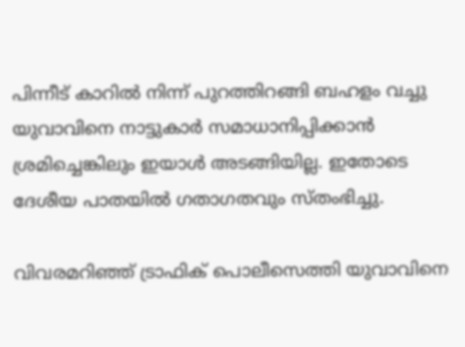പിന്നീട് കാറിൽ നിന്ന് പുറത്തിറങ്ങി ബഹളം വച്ചു യുവാവിനെ നാട്ടുകാര്‍ സമാധാനിപ്പിക്കാന്‍ ശ്രമിച്ചെങ്കിലും ഇയാൾ അടങ്ങിയില്ല. ഇതോടെ ദേശീയ പാതയില്‍ ഗതാഗതവും സ്തംഭിച്ചു.

വിവരമറിഞ്ഞ് ട്രാഫിക് പൊലീസെത്തി യുവാവിനെ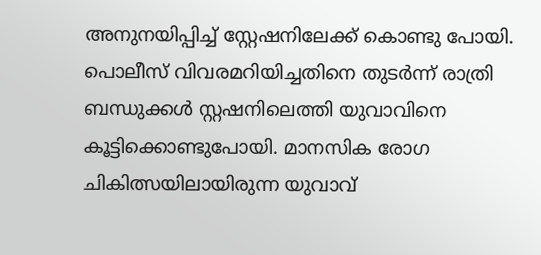അനുനയിപ്പിച്ച് സ്റ്റേഷനിലേക്ക് കൊണ്ടു പോയി. പൊലീസ് വിവരമറിയിച്ചതിനെ തുടര്‍ന്ന് രാത്രി ബന്ധുക്കള്‍ സ്റ്റഷനിലെത്തി യുവാവിനെ കൂട്ടിക്കൊണ്ടുപോയി. മാനസിക രോഗ ചികിത്സയിലായിരുന്ന യുവാവ്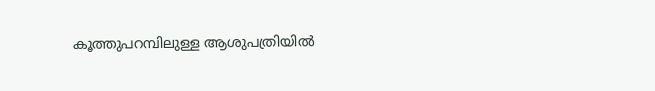കൂത്തുപറമ്പിലുള്ള ആശുപത്രിയില്‍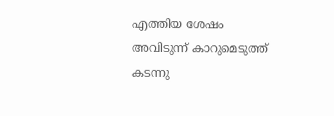എത്തിയ ശേഷം അവിടുന്ന് കാറുമെടുത്ത് കടന്നു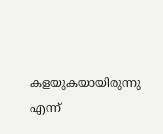കളയുകയായിരുന്നു എന്ന്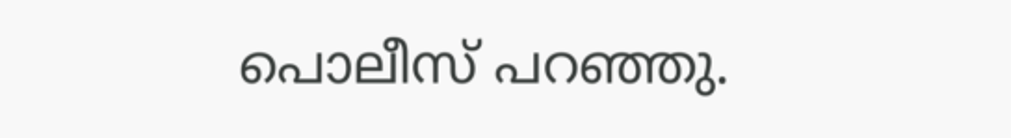പൊലീസ് പറഞ്ഞു.